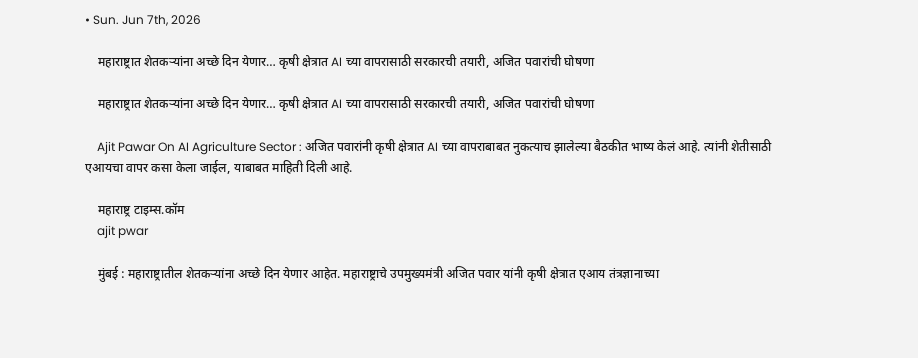• Sun. Jun 7th, 2026

    महाराष्ट्रात शेतकऱ्यांना अच्छे दिन येणार… कृषी क्षेत्रात AI च्या वापरासाठी सरकारची तयारी, अजित पवारांची घोषणा

    महाराष्ट्रात शेतकऱ्यांना अच्छे दिन येणार… कृषी क्षेत्रात AI च्या वापरासाठी सरकारची तयारी, अजित पवारांची घोषणा

    Ajit Pawar On AI Agriculture Sector : अजित पवारांनी कृषी क्षेत्रात AI च्या वापराबाबत नुकत्याच झालेल्या बैठकीत भाष्य केलं आहे. त्यांनी शेतीसाठी एआयचा वापर कसा केला जाईल, याबाबत माहिती दिली आहे.

    महाराष्ट्र टाइम्स.कॉम
    ajit pwar

    मुंबई : महाराष्ट्रातील शेतकऱ्यांना अच्छे दिन येणार आहेत. महाराष्ट्राचे उपमुख्यमंत्री अजित पवार यांनी कृषी क्षेत्रात एआय तंत्रज्ञानाच्या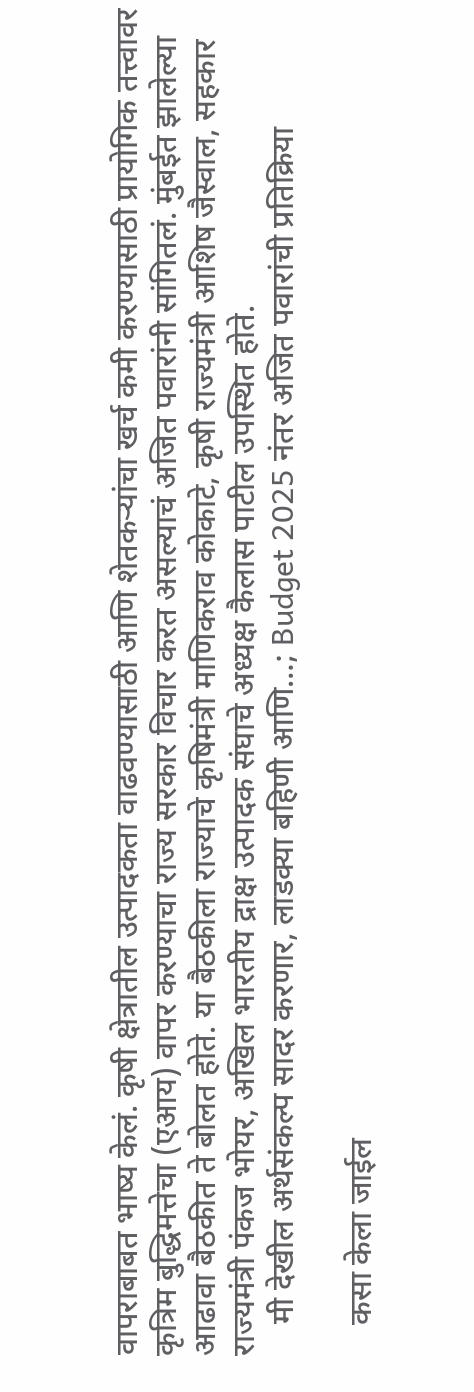वापराबाबत भाष्य केलं. कृषी क्षेत्रातील उत्पादकता वाढवण्यासाठी आणि शेतकऱ्यांचा खर्च कमी करण्यासाठी प्रायोगिक तत्त्वावर कृत्रिम बुद्धिमत्तेचा (एआय) वापर करण्याचा राज्य सरकार विचार करत असल्याचं अजित पवारांनी सांगितलं. मुंबईत झालेल्या आढावा बैठकीत ते बोलत होते. या बैठकीला राज्याचे कृषिमंत्री माणिकराव कोकाटे, कृषी राज्यमंत्री आशिष जैस्वाल, सहकार राज्यमंत्री पंकज भोयर, अखिल भारतीय द्राक्ष उत्पादक संघाचे अध्यक्ष कैलास पाटील उपस्थित होते.
    मी देखील अर्थसंकल्प सादर करणार, लाडक्या बहिणी आणि…; Budget 2025 नंतर अजित पवारांची प्रतिक्रिया

    कसा केला जाईल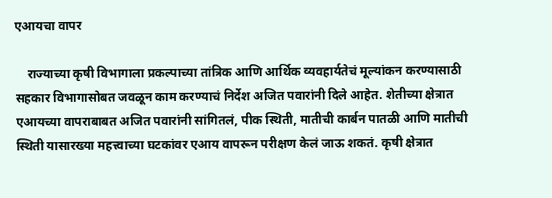एआयचा वापर

    राज्याच्या कृषी विभागाला प्रकल्पाच्या तांत्रिक आणि आर्थिक व्यवहार्यतेचं मूल्यांकन करण्यासाठी सहकार विभागासोबत जवळून काम करण्याचं निर्देश अजित पवारांनी दिले आहेत. शेतीच्या क्षेत्रात एआयच्या वापराबाबत अजित पवारांनी सांगितलं, पीक स्थिती, मातीची कार्बन पातळी आणि मातीची स्थिती यासारख्या महत्त्वाच्या घटकांवर एआय वापरून परीक्षण केलं जाऊ शकतं. कृषी क्षेत्रात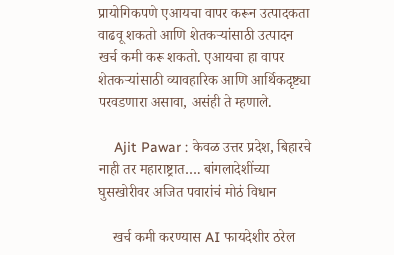प्रायोगिकपणे एआयचा वापर करून उत्पादकता वाढवू शकतो आणि शेतकऱ्यांसाठी उत्पादन खर्च कमी करू शकतो. एआयचा हा वापर शेतकऱ्यांसाठी व्यावहारिक आणि आर्थिकदृष्ट्या परवडणारा असावा, असंही ते म्हणाले.

    Ajit Pawar : केवळ उत्तर प्रदेश, बिहारचे नाही तर महाराष्ट्रात…. बांगलादेशींच्या घुसखोरीवर अजित पवारांचं मोठं विधान

    खर्च कमी करण्यास AI फायदेशीर ठरेल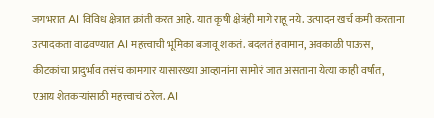जगभरात AI विविध क्षेत्रात क्रांती करत आहे. यात कृषी क्षेत्रंही मागे राहू नये. उत्पादन खर्च कमी करताना उत्पादकता वाढवण्यात AI महत्त्वाची भूमिका बजावू शकतं. बदलतं हवामान, अवकाळी पाऊस, कीटकांचा प्रादुर्भाव तसंच कामगार यासारख्या आव्हानांना सामोरं जात असताना येत्या काही वर्षांत, एआय शेतकऱ्यांसाठी महत्त्वाचं ठरेल. AI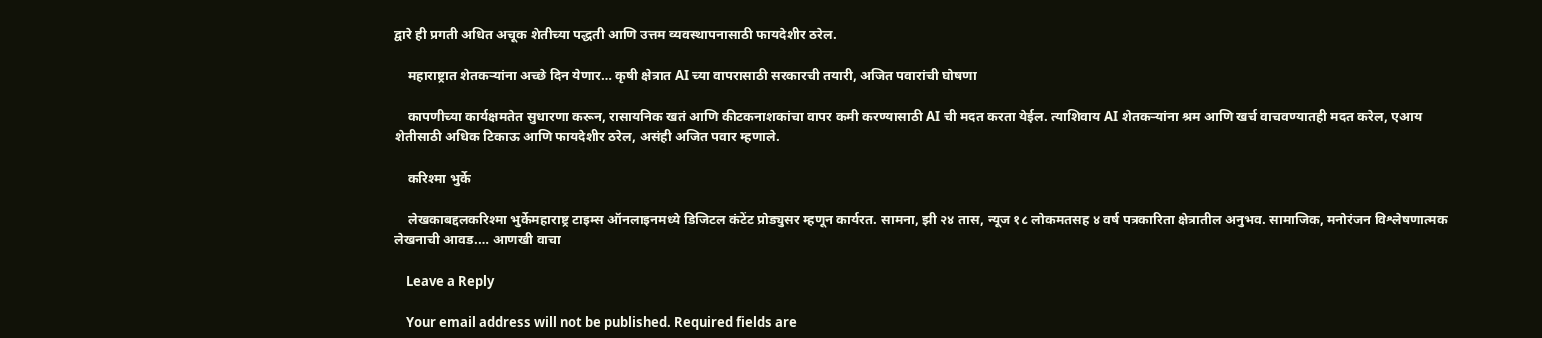द्वारे ही प्रगती अधित अचूक शेतीच्या पद्धती आणि उत्तम व्यवस्थापनासाठी फायदेशीर ठरेल.

    महाराष्ट्रात शेतकऱ्यांना अच्छे दिन येणार… कृषी क्षेत्रात AI च्या वापरासाठी सरकारची तयारी, अजित पवारांची घोषणा

    कापणीच्या कार्यक्षमतेत सुधारणा करून, रासायनिक खतं आणि कीटकनाशकांचा वापर कमी करण्यासाठी AI ची मदत करता येईल. त्याशिवाय AI शेतकऱ्यांना श्रम आणि खर्च वाचवण्यातही मदत करेल, एआय शेतीसाठी अधिक टिकाऊ आणि फायदेशीर ठरेल, असंही अजित पवार म्हणाले.

    करिश्मा भुर्के

    लेखकाबद्दलकरिश्मा भुर्केमहाराष्ट्र टाइम्स ऑनलाइनमध्ये डिजिटल कंटेंट प्रोड्युसर म्हणून कार्यरत. सामना, झी २४ तास, न्यूज १८ लोकमतसह ४ वर्ष पत्रकारिता क्षेत्रातील अनुभव. सामाजिक, मनोरंजन विश्लेषणात्मक लेखनाची आवड.… आणखी वाचा

    Leave a Reply

    Your email address will not be published. Required fields are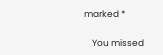marked *

    You missed